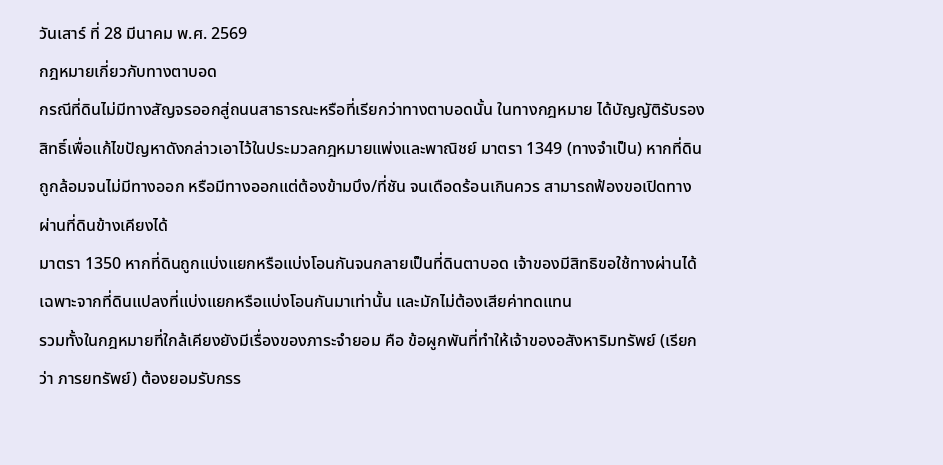วันเสาร์ ที่ 28 มีนาคม พ.ศ. 2569
กฎหมายเกี่ยวกับทางตาบอด
กรณีที่ดินไม่มีทางสัญจรออกสู่ถนนสาธารณะหรือที่เรียกว่าทางตาบอดนั้น ในทางกฎหมาย ได้บัญญัติรับรองสิทธิ์เพื่อแก้ไขปัญหาดังกล่าวเอาไว้ในประมวลกฎหมายแพ่งและพาณิชย์ มาตรา 1349 (ทางจำเป็น) หากที่ดินถูกล้อมจนไม่มีทางออก หรือมีทางออกแต่ต้องข้ามบึง/ที่ชัน จนเดือดร้อนเกินควร สามารถฟ้องขอเปิดทางผ่านที่ดินข้างเคียงได้
มาตรา 1350 หากที่ดินถูกแบ่งแยกหรือแบ่งโอนกันจนกลายเป็นที่ดินตาบอด เจ้าของมีสิทธิขอใช้ทางผ่านได้เฉพาะจากที่ดินแปลงที่แบ่งแยกหรือแบ่งโอนกันมาเท่านั้น และมักไม่ต้องเสียค่าทดแทน
รวมทั้งในกฎหมายที่ใกล้เคียงยังมีเรื่องของภาระจำยอม คือ ข้อผูกพันที่ทำให้เจ้าของอสังหาริมทรัพย์ (เรียกว่า ภารยทรัพย์) ต้องยอมรับกรร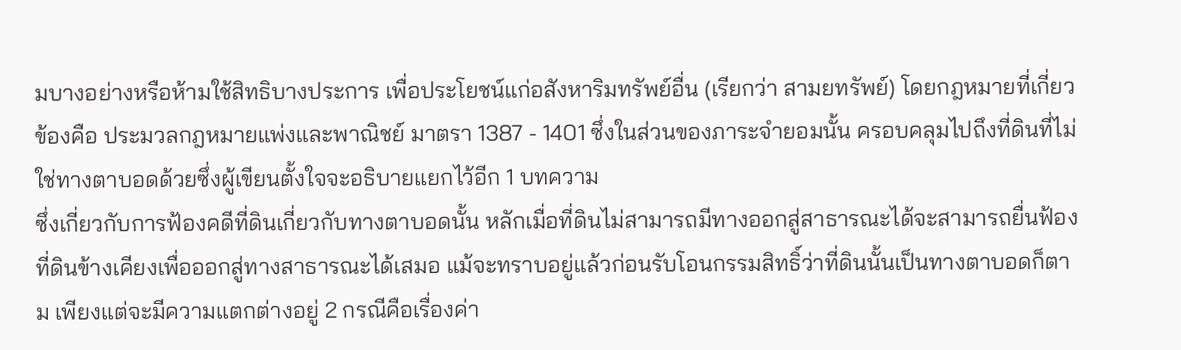มบางอย่างหรือห้ามใช้สิทธิบางประการ เพื่อประโยชน์แก่อสังหาริมทรัพย์อื่น (เรียกว่า สามยทรัพย์) โดยกฎหมายที่เกี่ยวข้องคือ ประมวลกฎหมายแพ่งและพาณิชย์ มาตรา 1387 - 1401 ซึ่งในส่วนของภาระจำยอมนั้น ครอบคลุมไปถึงที่ดินที่ไม่ใช่ทางตาบอดด้วยซึ่งผู้เขียนตั้งใจจะอธิบายแยกไว้อีก 1 บทความ
ซึ่งเกี่ยวกับการฟ้องคดีที่ดินเกี่ยวกับทางตาบอดนั้น หลักเมื่อที่ดินไม่สามารถมีทางออกสู่สาธารณะได้จะสามารถยื่นฟ้องที่ดินข้างเคียงเพื่อออกสู่ทางสาธารณะได้เสมอ แม้จะทราบอยู่แล้วก่อนรับโอนกรรมสิทธิ์ว่าที่ดินนั้นเป็นทางตาบอดก็ตาม เพียงแต่จะมีความแตกต่างอยู่ 2 กรณีคือเรื่องค่า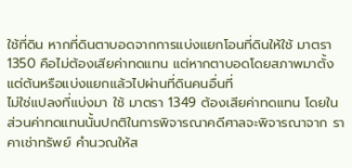ใช้ที่ดิน หากที่ดินตาบอดจากการแบ่งแยกโอนที่ดินให้ใช้ มาตรา 1350 คือไม่ต้องเสียค่าทดแทน แต่หากตาบอดโดยสภาพมาตั้งแต่ต้นหรือแบ่งแยกแล้วไปผ่านที่ดินคนอื่นที่
ไม่ใช่แปลงที่แบ่งมา ใช้ มาตรา 1349 ต้องเสียค่าทดแทน โดยในส่วนค่าทดแทนนั้นปกติในการพิจารณาคดีศาลจะพิจารณาจาก ราคาเช่าทรัพย์ คำนวณให้ส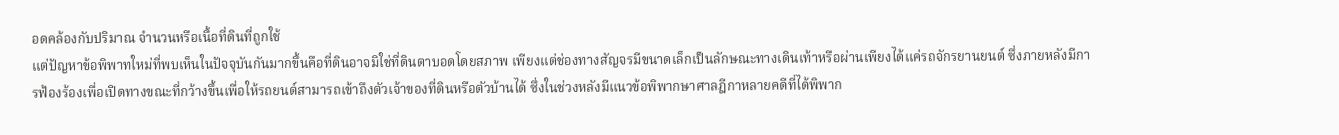อดคล้องกับปริมาณ จำนวนหรือเนื้อที่ดินที่ถูกใช้
แต่ปัญหาข้อพิพาทใหม่ที่พบเห็นในปัจจุบันกันมากขึ้นคือที่ดินอาจมิใช่ที่ดินตาบอดโดยสภาพ เพียงแต่ช่องทางสัญจรมีขนาดเล็กเป็นลักษณะทางเดินเท้าหรือผ่านเพียงได้แค่รถจักรยานยนต์ ซึ่งภายหลังมีการฟ้องร้องเพื่อเปิดทางขณะที่กว้างขึ้นเพื่อให้รถยนต์สามารถเข้าถึงตัวเจ้าของที่ดินหรือตัวบ้านได้ ซึ่งในช่วงหลังมีแนวข้อพิพากษาศาลฎีกาหลายคดีที่ได้พิพาก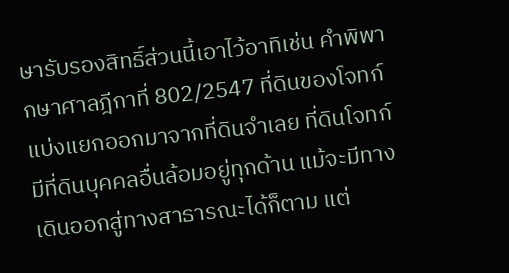ษารับรองสิทธิ์ส่วนนี้เอาไว้อาทิเช่น คำพิพากษาศาลฎีกาที่ 802/2547 ที่ดินของโจทก์แบ่งแยกออกมาจากที่ดินจำเลย ที่ดินโจทก์มีที่ดินบุคคลอื่นล้อมอยู่ทุกด้าน แม้จะมีทางเดินออกสู่ทางสาธารณะได้ก็ตาม แต่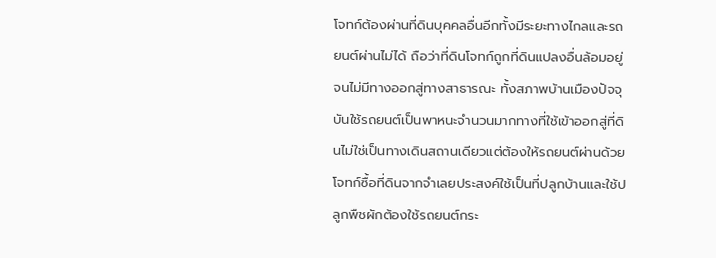โจทก์ต้องผ่านที่ดินบุคคลอื่นอีกทั้งมีระยะทางไกลและรถยนต์ผ่านไม่ได้ ถือว่าที่ดินโจทก์ถูกที่ดินแปลงอื่นล้อมอยู่จนไม่มีทางออกสู่ทางสาธารณะ ทั้งสภาพบ้านเมืองปัจจุบันใช้รถยนต์เป็นพาหนะจำนวนมากทางที่ใช้เข้าออกสู่ที่ดินไม่ใช่เป็นทางเดินสถานเดียวแต่ต้องให้รถยนต์ผ่านด้วย โจทก์ซื้อที่ดินจากจำเลยประสงค์ใช้เป็นที่ปลูกบ้านและใช้ปลูกพืชผักต้องใช้รถยนต์กระ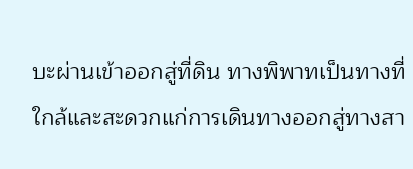บะผ่านเข้าออกสู่ที่ดิน ทางพิพาทเป็นทางที่ใกล้และสะดวกแก่การเดินทางออกสู่ทางสา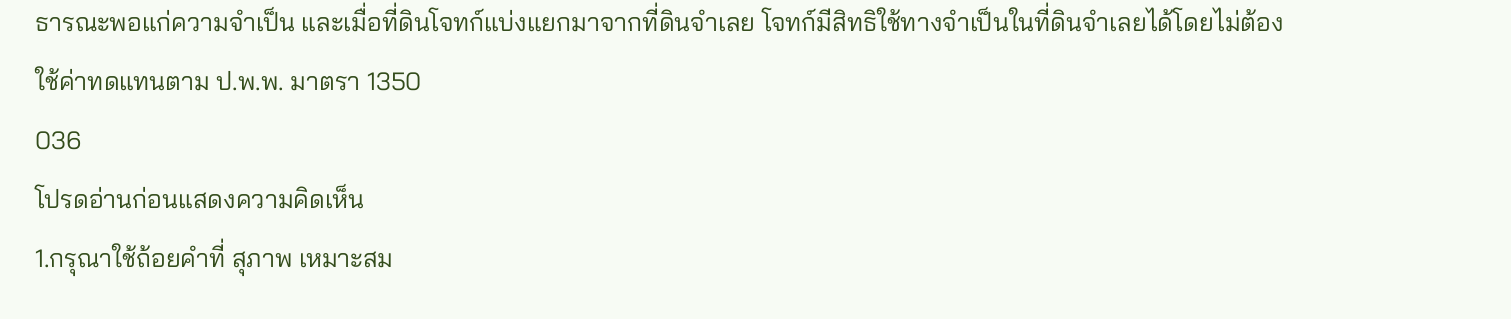ธารณะพอแก่ความจำเป็น และเมื่อที่ดินโจทก์แบ่งแยกมาจากที่ดินจำเลย โจทก์มีสิทธิใช้ทางจำเป็นในที่ดินจำเลยได้โดยไม่ต้องใช้ค่าทดแทนตาม ป.พ.พ. มาตรา 1350
036
โปรดอ่านก่อนแสดงความคิดเห็น
1.กรุณาใช้ถ้อยคำที่ สุภาพ เหมาะสม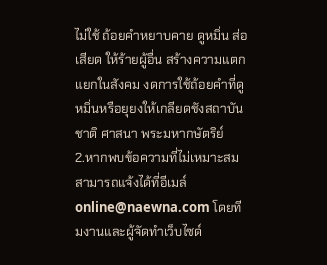ไม่ใช้ ถ้อยคำหยาบคาย ดูหมิ่น ส่อเสียด ให้ร้ายผู้อื่น สร้างความแตกแยกในสังคม งดการใช้ถ้อยคำที่ดูหมิ่นหรือยุยงให้เกลียดชังสถาบันชาติ ศาสนา พระมหากษัตริย์
2.หากพบข้อความที่ไม่เหมาะสม สามารถแจ้งได้ที่อีเมล์ online@naewna.com โดยทีมงานและผู้จัดทำเว็บไซด์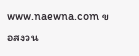www.naewna.com ขอสงวน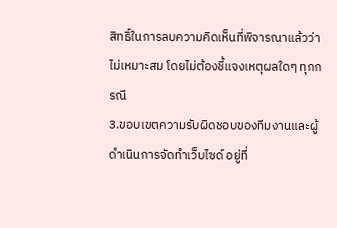สิทธิ์ในการลบความคิดเห็นที่พิจารณาแล้วว่าไม่เหมาะสม โดยไม่ต้องชี้แจงเหตุผลใดๆ ทุกกรณี
3.ขอบเขตความรับผิดชอบของทีมงานและผู้ดำเนินการจัดทำเว็บไซด์ อยู่ที่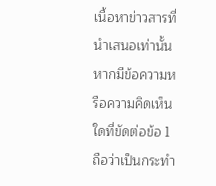เนื้อหาข่าวสารที่นำเสนอเท่านั้น หากมีข้อความหรือความคิดเห็นใดที่ขัดต่อข้อ 1 ถือว่าเป็นกระทำ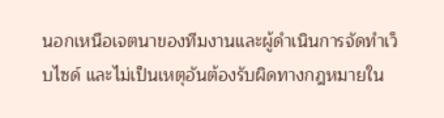นอกเหนือเจตนาของทีมงานและผู้ดำเนินการจัดทำเว็บไซด์ และไม่เป็นเหตุอันต้องรับผิดทางกฎหมายใน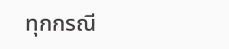ทุกกรณี